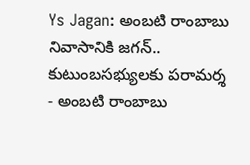Ys Jagan: అంబటి రాంబాబు నివాసానికి జగన్.. కుటుంబసభ్యులకు పరామర్శ
- అంబటి రాంబాబు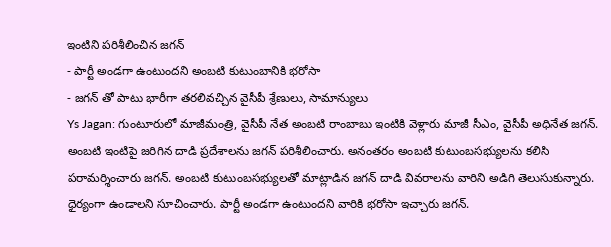ఇంటిని పరిశీలించిన జగన్
- పార్టీ అండగా ఉంటుందని అంబటి కుటుంబానికి భరోసా
- జగన్ తో పాటు భారీగా తరలివచ్చిన వైసీపీ శ్రేణులు, సామాన్యులు
Ys Jagan: గుంటూరులో మాజీమంత్రి, వైసీపీ నేత అంబటి రాంబాబు ఇంటికి వెళ్లారు మాజీ సీఎం, వైసీపీ అధినేత జగన్. అంబటి ఇంటిపై జరిగిన దాడి ప్రదేశాలను జగన్ పరిశీలించారు. అనంతరం అంబటి కుటుంబసభ్యులను కలిసి పరామర్శించారు జగన్. అంబటి కుటుంబసభ్యులతో మాట్లాడిన జగన్ దాడి వివరాలను వారిని అడిగి తెలుసుకున్నారు. ధైర్యంగా ఉండాలని సూచించారు. పార్టీ అండగా ఉంటుందని వారికి భరోసా ఇచ్చారు జగన్.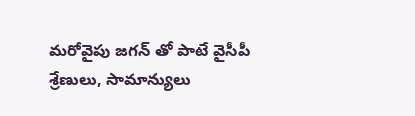మరోవైపు జగన్ తో పాటే వైసీపీ శ్రేణులు, సామాన్యులు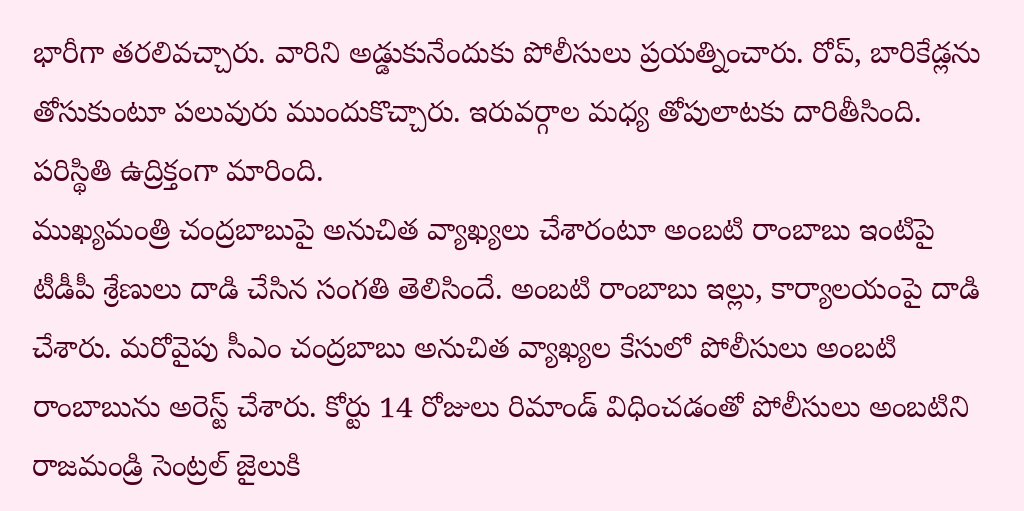భారీగా తరలివచ్చారు. వారిని అడ్డుకునేందుకు పోలీసులు ప్రయత్నించారు. రోప్, బారికేడ్లను తోసుకుంటూ పలువురు ముందుకొచ్చారు. ఇరువర్గాల మధ్య తోపులాటకు దారితీసింది. పరిస్థితి ఉద్రిక్తంగా మారింది.
ముఖ్యమంత్రి చంద్రబాబుపై అనుచిత వ్యాఖ్యలు చేశారంటూ అంబటి రాంబాబు ఇంటిపై టీడీపీ శ్రేణులు దాడి చేసిన సంగతి తెలిసిందే. అంబటి రాంబాబు ఇల్లు, కార్యాలయంపై దాడి చేశారు. మరోవైపు సీఎం చంద్రబాబు అనుచిత వ్యాఖ్యల కేసులో పోలీసులు అంబటి రాంబాబును అరెస్ట్ చేశారు. కోర్టు 14 రోజులు రిమాండ్ విధించడంతో పోలీసులు అంబటిని రాజమండ్రి సెంట్రల్ జైలుకి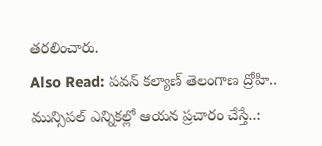తరలించారు.
Also Read: పవన్ కల్యాణ్ తెలంగాణ ద్రోహి.. మున్సిపల్ ఎన్నికల్లో ఆయన ప్రచారం చేస్తే..: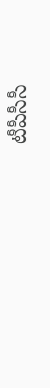టీపీసీసీ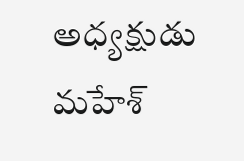అధ్యక్షుడు మహేశ్